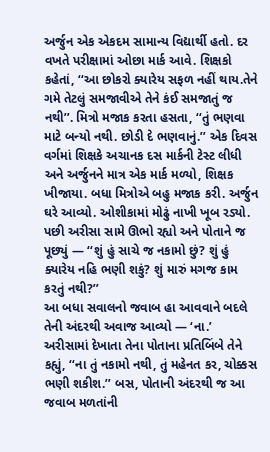અર્જુન એક એકદમ સામાન્ય વિદ્યાર્થી હતો. દર વખતે પરીક્ષામાં ઓછા માર્ક આવે. શિક્ષકો કહેતાં, ‘‘આ છોકરો ક્યારેય સફળ નહીં થાય.તેને ગમે તેટલું સમજાવીએ તેને કંઈ સમજાતું જ નથી’’. મિત્રો મજાક કરતા હસતા, ‘‘તું ભણવા માટે બન્યો નથી. છોડી દે ભણવાનું.’’ એક દિવસ વર્ગમાં શિક્ષકે અચાનક દસ માર્કની ટેસ્ટ લીધી અને અર્જુનને માત્ર એક માર્ક મળ્યો, શિક્ષક ખીજાયા. બધા મિત્રોએ બહુ મજાક કરી. અર્જુન ઘરે આવ્યો. ઓશીકામાં મોઢું નાખી ખૂબ રડ્યો. પછી અરીસા સામે ઊભો રહ્યો અને પોતાને જ પૂછ્યું — ‘‘શું હું સાચે જ નકામો છું? શું હું ક્યારેય નહિ ભણી શકું? શું મારું મગજ કામ કરતું નથી?’’
આ બધા સવાલનો જવાબ હા આવવાને બદલે તેની અંદરથી અવાજ આવ્યો — ‘ના.’ અરીસામાં દેખાતા તેના પોતાના પ્રતિબિંબે તેને કહ્યું, ‘‘ના તું નકામો નથી, તું મહેનત કર, ચોક્કસ ભણી શકીશ.’’ બસ, પોતાની અંદરથી જ આ જવાબ મળતાંની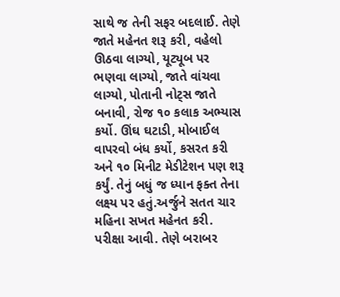સાથે જ તેની સફર બદલાઈ. તેણે જાતે મહેનત શરૂ કરી, વહેલો ઊઠવા લાગ્યો, યૂટ્યૂબ પર ભણવા લાગ્યો, જાતે વાંચવા લાગ્યો, પોતાની નોટ્સ જાતે બનાવી, રોજ ૧૦ કલાક અભ્યાસ કર્યો. ઊંઘ ઘટાડી, મોબાઈલ વાપરવો બંધ કર્યો, કસરત કરી અને ૧૦ મિનીટ મેડીટેશન પણ શરૂ કર્યું. તેનું બધું જ ધ્યાન ફક્ત તેના લક્ષ્ય પર હતું.અર્જુને સતત ચાર મહિના સખત મહેનત કરી. પરીક્ષા આવી. તેણે બરાબર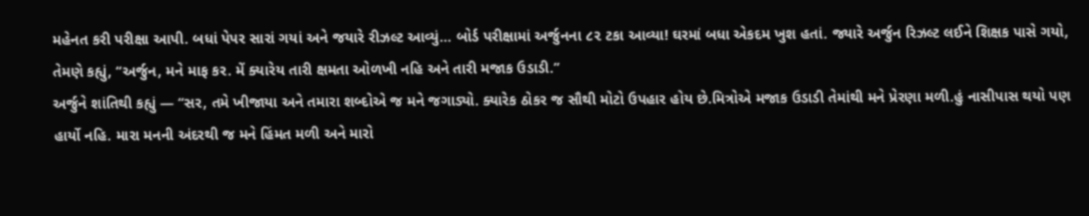મહેનત કરી પરીક્ષા આપી. બધાં પેપર સારાં ગયાં અને જયારે રીઝલ્ટ આવ્યું… બોર્ડ પરીક્ષામાં અર્જુનના ૮૨ ટકા આવ્યા! ઘરમાં બધા એકદમ ખુશ હતાં. જ્યારે અર્જુન રિઝલ્ટ લઈને શિક્ષક પાસે ગયો, તેમણે કહ્યું, ‘‘અર્જુન, મને માફ કર. મેં ક્યારેય તારી ક્ષમતા ઓળખી નહિ અને તારી મજાક ઉડાડી.’’
અર્જુને શાંતિથી કહ્યું — ‘‘સર, તમે ખીજાયા અને તમારા શબ્દોએ જ મને જગાડ્યો. ક્યારેક ઠોકર જ સૌથી મોટો ઉપહાર હોય છે.મિત્રોએ મજાક ઉડાડી તેમાંથી મને પ્રેરણા મળી.હું નાસીપાસ થયો પણ હાર્યો નહિ. મારા મનની અંદરથી જ મને હિંમત મળી અને મારો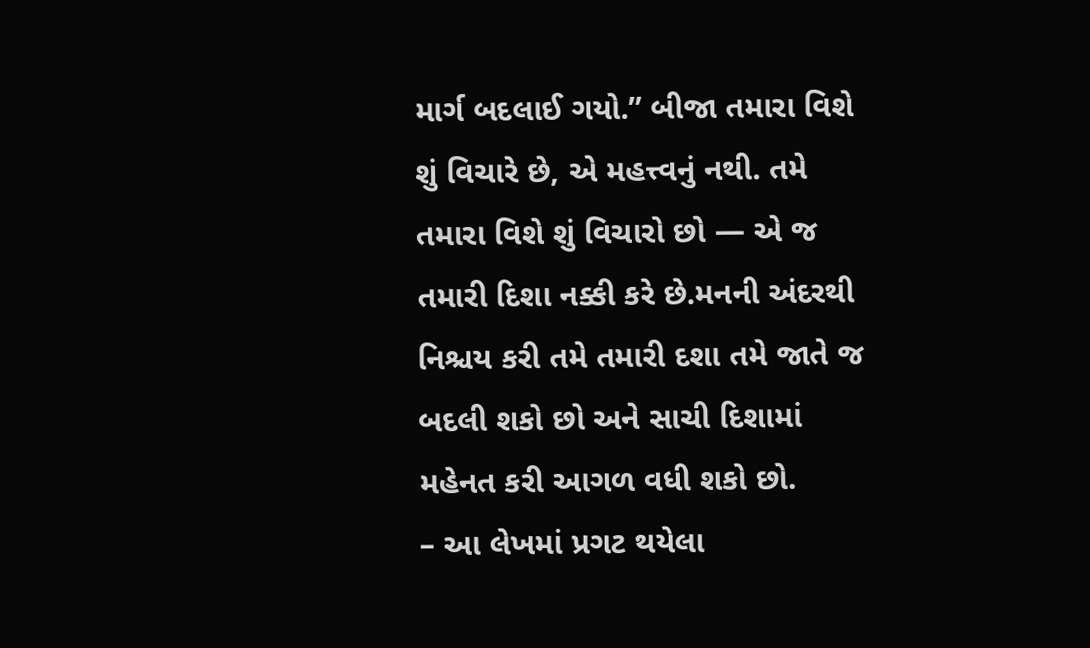માર્ગ બદલાઈ ગયો.” બીજા તમારા વિશે શું વિચારે છે, એ મહત્ત્વનું નથી. તમે તમારા વિશે શું વિચારો છો — એ જ તમારી દિશા નક્કી કરે છે.મનની અંદરથી નિશ્ચય કરી તમે તમારી દશા તમે જાતે જ બદલી શકો છો અને સાચી દિશામાં મહેનત કરી આગળ વધી શકો છો.
– આ લેખમાં પ્રગટ થયેલા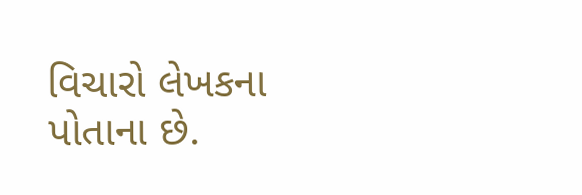વિચારો લેખકના પોતાના છે.